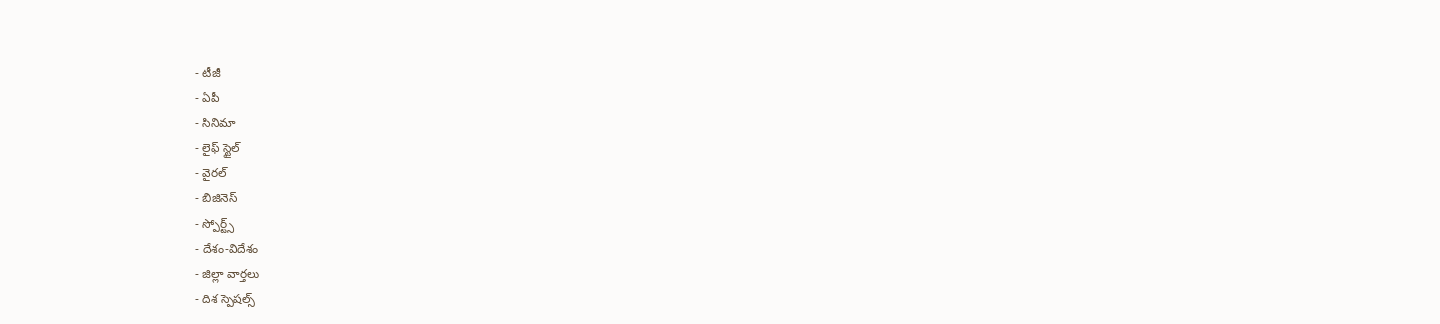- టీజీ
- ఏపీ
- సినిమా
- లైఫ్ స్టైల్
- వైరల్
- బిజినెస్
- స్పోర్ట్స్
- దేశం-విదేశం
- జిల్లా వార్తలు
- దిశ స్పెషల్స్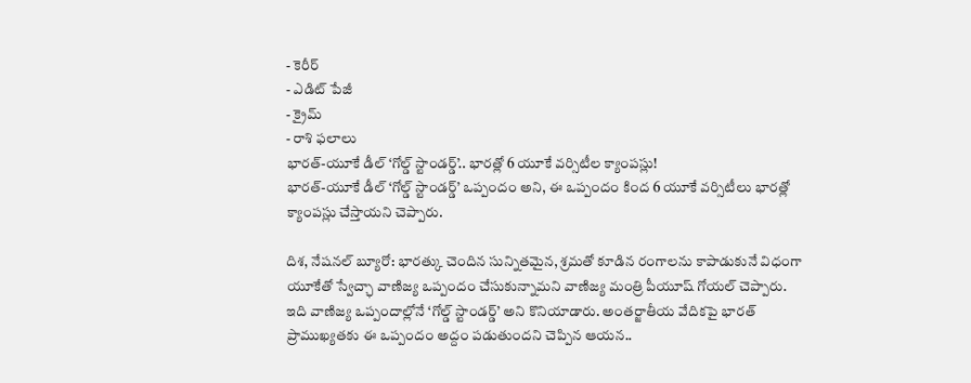- కెరీర్
- ఎడిట్ పేజీ
- క్రైమ్
- రాశి ఫలాలు
భారత్-యూకే డీల్ ‘గోల్డ్ స్టాండర్డ్’.. భారత్లో 6 యూకే వర్సిటీల క్యాంపస్లు!
భారత్-యూకే డీల్ ‘గోల్డ్ స్టాండర్డ్’ ఒప్పందం అని, ఈ ఒప్పందం కింద 6 యూకే వర్సిటీలు భారత్లో క్యాంపస్లు చేస్తాయని చెప్పారు.

దిశ, నేషనల్ బ్యూరో: భారత్కు చెందిన సున్నితమైన, శ్రమతో కూడిన రంగాలను కాపాడుకునే విధంగా యూకేతో స్వేచ్ఛా వాణిజ్య ఒప్పందం చేసుకున్నామని వాణిజ్య మంత్రి పీయూష్ గోయల్ చెప్పారు. ఇది వాణిజ్య ఒప్పందాల్లోనే ‘గోల్డ్ స్టాండర్డ్’ అని కొనియాడారు. అంతర్జాతీయ వేదికపై భారత్ ప్రాముఖ్యతకు ఈ ఒప్పందం అద్దం పడుతుందని చెప్పిన ఆయన..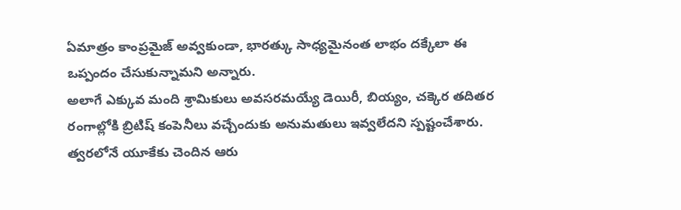ఏమాత్రం కాంప్రమైజ్ అవ్వకుండా, భారత్కు సాధ్యమైనంత లాభం దక్కేలా ఈ ఒప్పందం చేసుకున్నామని అన్నారు.
అలాగే ఎక్కువ మంది శ్రామికులు అవసరమయ్యే డెయిరీ, బియ్యం, చక్కెర తదితర రంగాల్లోకి బ్రిటిష్ కంపెనీలు వచ్చేందుకు అనుమతులు ఇవ్వలేదని స్పష్టంచేశారు. త్వరలోనే యూకేకు చెందిన ఆరు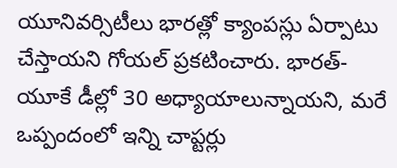యూనివర్సిటీలు భారత్లో క్యాంపస్లు ఏర్పాటు చేస్తాయని గోయల్ ప్రకటించారు. భారత్-యూకే డీల్లో 30 అధ్యాయాలున్నాయని, మరే ఒప్పందంలో ఇన్ని చాప్టర్లు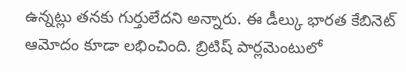ఉన్నట్లు తనకు గుర్తులేదని అన్నారు. ఈ డీల్కు భారత కేబినెట్ ఆమోదం కూడా లభించింది. బ్రిటిష్ పార్లమెంటులో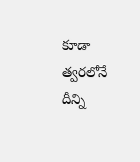కూడా త్వరలోనే దీన్ని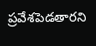ప్రవేశపెడతారని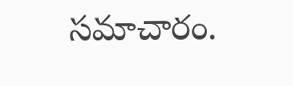సమాచారం.